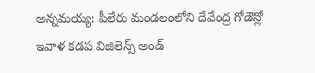అన్నమయ్య: పీలేరు మండలంలోని దేవేంద్ర గోడౌన్లో ఇవాళ కడప విజిలెన్స్ అండ్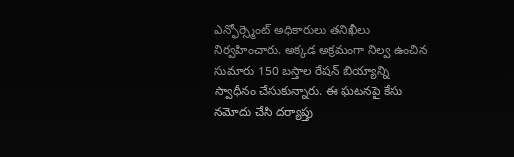ఎన్ఫోర్స్మెంట్ అధికారులు తనిఖీలు నిర్వహించారు. అక్కడ అక్రమంగా నిల్వ ఉంచిన సుమారు 150 బస్తాల రేషన్ బియ్యాన్ని స్వాధీనం చేసుకున్నారు. ఈ ఘటనపై కేసు నమోదు చేసి దర్యాప్తు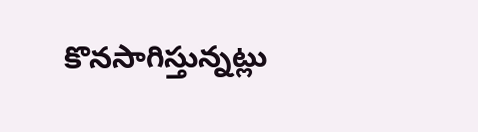కొనసాగిస్తున్నట్లు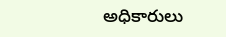అధికారులు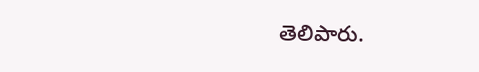తెలిపారు.